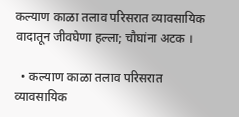कल्याण काळा तलाव परिसरात व्यावसायिक वादातून जीवघेणा हल्ला; चौघांना अटक ।

  • कल्याण काळा तलाव परिसरात व्यावसायिक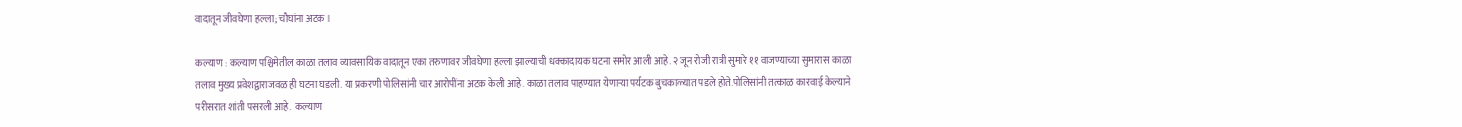वादातून जीवघेणा हल्ला; चौघांना अटक ।

कल्याण : कल्याण पश्चिमेतील काळा तलाव व्यावसायिक वादातून एका तरुणावर जीवघेणा हल्ला झाल्याची धक्कादायक घटना समोर आली आहे. २ जून रोजी रात्री सुमारे ११ वाजण्याच्या सुमारास काळा तलाव मुख्य प्रवेशद्वाराजवळ ही घटना घडली. या प्रकरणी पोलिसांनी चार आरोपींना अटक केली आहे. काळा तलाव पाहण्यात येणाऱ्या पर्यटक बुचकाळ्यात पडले होते.पोलिसांनी तत्काळ कारवाई केल्याने परीसरात शांती पसरली आहे.  कल्याण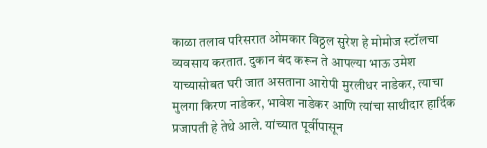काळा तलाव परिसरात ओमकार विठ्ठल सुरेश हे मोमोज स्टॉलचा व्यवसाय करतात. दुकान बंद करून ते आपल्या भाऊ उमेश याच्यासोबत घरी जात असताना आरोपी मुरलीधर नाडेकर, त्याचा मुलगा किरण नाडेकर, भावेश नाडेकर आणि त्यांचा साथीदार हार्दिक प्रजापती हे तेथे आले. यांच्यात पूर्वीपासून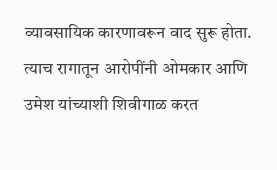व्यावसायिक कारणावरून वाद सुरू होता. त्याच रागातून आरोपींनी ओमकार आणि उमेश यांच्याशी शिवीगाळ करत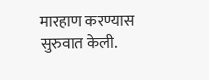मारहाण करण्यास सुरुवात केली.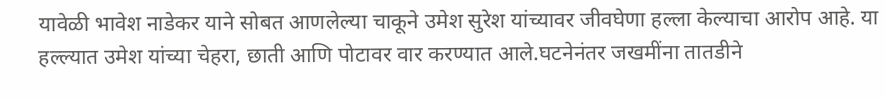यावेळी भावेश नाडेकर याने सोबत आणलेल्या चाकूने उमेश सुरेश यांच्यावर जीवघेणा हल्ला केल्याचा आरोप आहे. या हल्ल्यात उमेश यांच्या चेहरा, छाती आणि पोटावर वार करण्यात आले.घटनेनंतर जखमींना तातडीने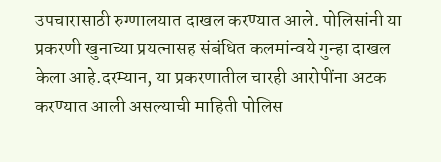उपचारासाठी रुग्णालयात दाखल करण्यात आले. पोलिसांनी या प्रकरणी खुनाच्या प्रयत्नासह संबंधित कलमांन्वये गुन्हा दाखल केला आहे.दरम्यान, या प्रकरणातील चारही आरोपींना अटक करण्यात आली असल्याची माहिती पोलिस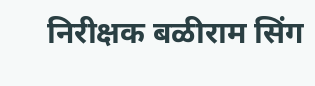निरीक्षक बळीराम सिंग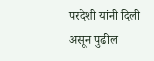परदेशी यांनी दिली असून पुढील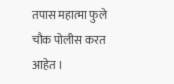तपास महात्मा फुले चौक पोलीस करत आहेत ।